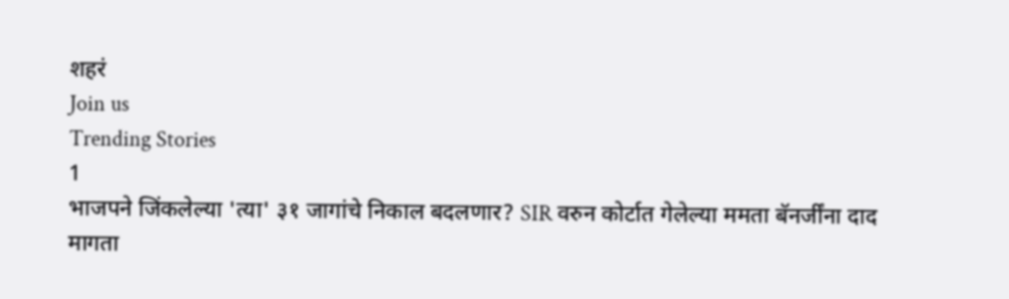शहरं
Join us
Trending Stories
1
भाजपने जिंकलेल्या 'त्या' ३१ जागांचे निकाल बदलणार? SIR वरुन कोर्टात गेलेल्या ममता बॅनर्जींना दाद मागता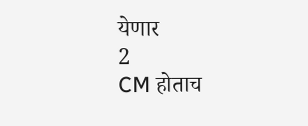येणार
2
CM होताच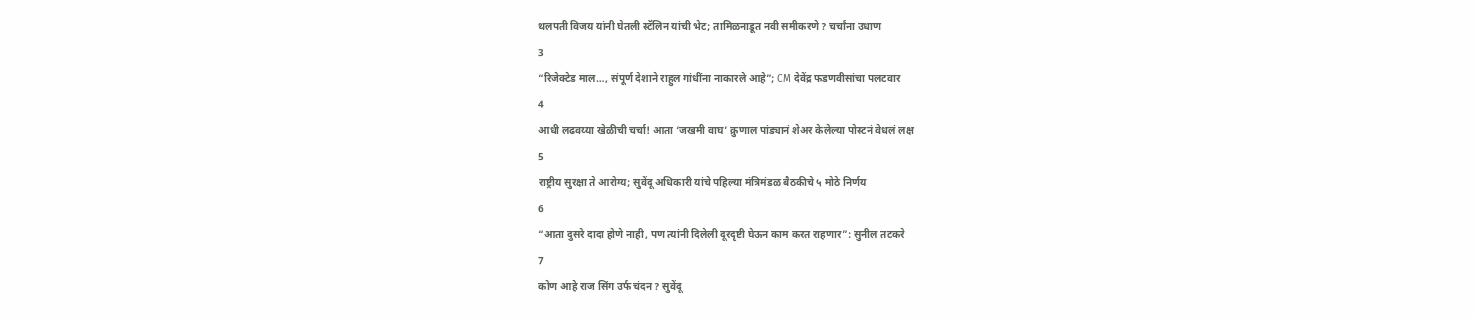थलपती विजय यांनी घेतली स्टॅलिन यांची भेट; तामिळनाडूत नवी समीकरणे? चर्चांना उधाण
3
“रिजेक्टेड माल…, संपूर्ण देशाने राहुल गांधींना नाकारले आहे”; CM देवेंद्र फडणवीसांचा पलटवार
4
आधी लढवय्या खेळीची चर्चा! आता ‘जखमी वाघ’ क्रुणाल पांड्यानं शेअर केलेल्या पोस्टनं वेधलं लक्ष
5
राष्ट्रीय सुरक्षा ते आरोग्य; सुवेंदू अधिकारी यांचे पहिल्या मंत्रिमंडळ बैठकीचे ५ मोठे निर्णय
6
“आता दुसरे दादा होणे नाही, पण त्यांनी दिलेली दूरदृष्टी घेऊन काम करत राहणार”: सुनील तटकरे
7
कोण आहे राज सिंग उर्फ चंदन? सुवेंदू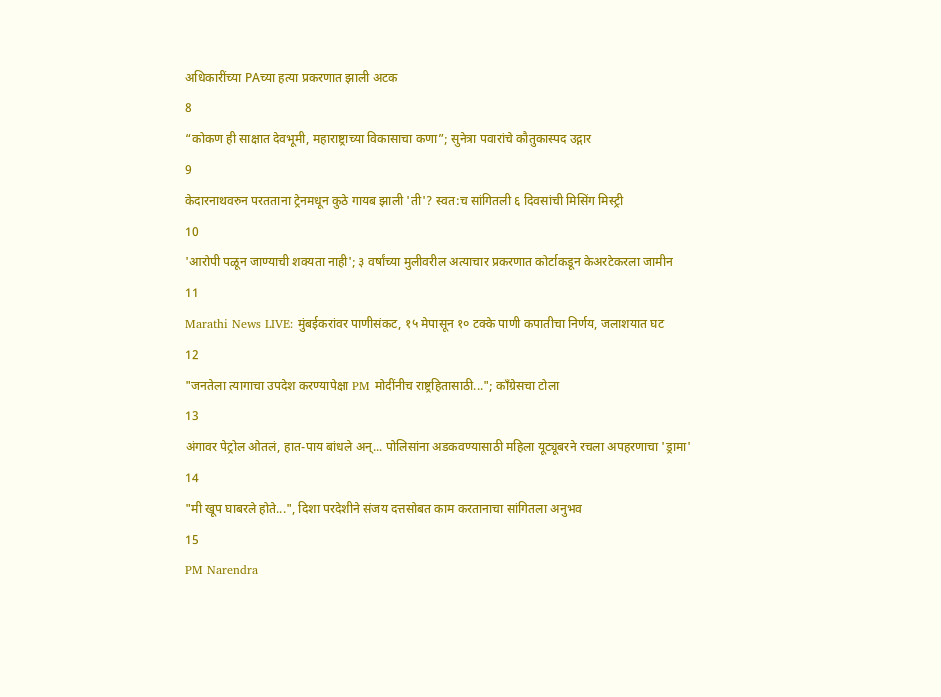अधिकारींच्या PAच्या हत्या प्रकरणात झाली अटक
8
“कोकण ही साक्षात देवभूमी, महाराष्ट्राच्या विकासाचा कणा”; सुनेत्रा पवारांचे कौतुकास्पद उद्गार
9
केदारनाथवरुन परतताना ट्रेनमधून कुठे गायब झाली 'ती'? स्वत:च सांगितली ६ दिवसांची मिसिंग मिस्ट्री
10
'आरोपी पळून जाण्याची शक्यता नाही'; ३ वर्षांच्या मुलीवरील अत्याचार प्रकरणात कोर्टाकडून केअरटेकरला जामीन
11
Marathi News LIVE: मुंबईकरांवर पाणीसंकट, १५ मेपासून १० टक्के पाणी कपातीचा निर्णय, जलाशयात घट
12
"जनतेला त्यागाचा उपदेश करण्यापेक्षा PM मोदींनीच राष्ट्रहितासाठी..."; काँग्रेसचा टोला
13
अंगावर पेट्रोल ओतलं, हात-पाय बांधले अन्... पोलिसांना अडकवण्यासाठी महिला यूट्यूबरने रचला अपहरणाचा 'ड्रामा'
14
"मी खूप घाबरले होते...", दिशा परदेशीने संजय दत्तसोबत काम करतानाचा सांगितला अनुभव
15
PM Narendra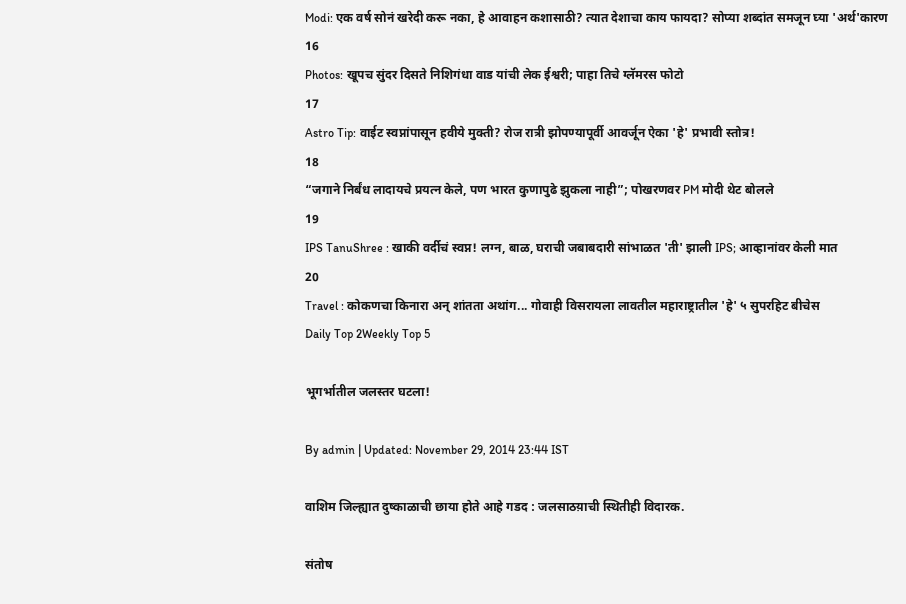Modi: एक वर्ष सोनं खरेदी करू नका, हे आवाहन कशासाठी? त्यात देशाचा काय फायदा? सोप्या शब्दांत समजून घ्या 'अर्थ'कारण
16
Photos: खूपच सुंदर दिसते निशिगंधा वाड यांची लेक ईश्वरी; पाहा तिचे ग्लॅमरस फोटो
17
Astro Tip: वाईट स्वप्नांपासून हवीये मुक्ती? रोज रात्री झोपण्यापूर्वी आवर्जून ऐका 'हे' प्रभावी स्तोत्र!
18
“जगाने निर्बंध लादायचे प्रयत्न केले, पण भारत कुणापुढे झुकला नाही”; पोखरणवर PM मोदी थेट बोलले
19
IPS TanuShree : खाकी वर्दीचं स्वप्न! लग्न, बाळ, घराची जबाबदारी सांभाळत 'ती' झाली IPS; आव्हानांवर केली मात
20
Travel : कोकणचा किनारा अन् शांतता अथांग... गोवाही विसरायला लावतील महाराष्ट्रातील 'हे' ५ सुपरहिट बीचेस
Daily Top 2Weekly Top 5

भूगर्भातील जलस्तर घटला!

By admin | Updated: November 29, 2014 23:44 IST

वाशिम जिल्ह्यात दुष्काळाची छाया होते आहे गडद : जलसाठय़ाची स्थितीही विदारक.

संतोष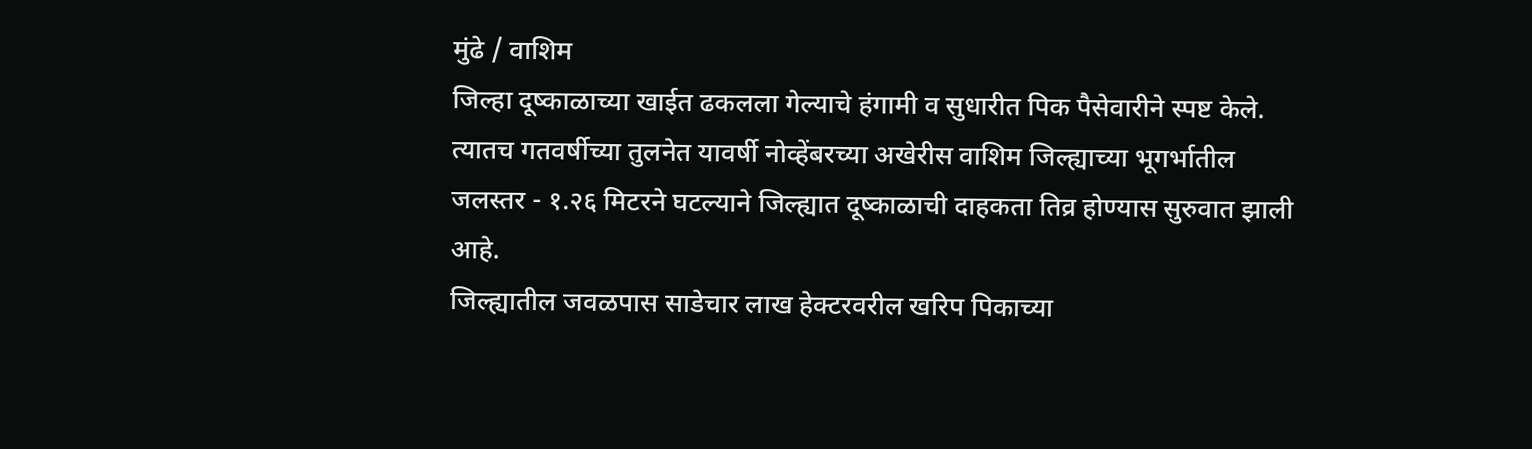मुंढे / वाशिम
जिल्हा दूष्काळाच्या खाईत ढकलला गेल्याचे हंगामी व सुधारीत पिक पैसेवारीने स्पष्ट केले. त्यातच गतवर्षीच्या तुलनेत यावर्षी नोव्हेंबरच्या अखेरीस वाशिम जिल्ह्याच्या भूगर्भातील जलस्तर - १.२६ मिटरने घटल्याने जिल्ह्यात दूष्काळाची दाहकता तिव्र होण्यास सुरुवात झाली आहे.
जिल्ह्यातील जवळपास साडेचार लाख हेक्टरवरील खरिप पिकाच्या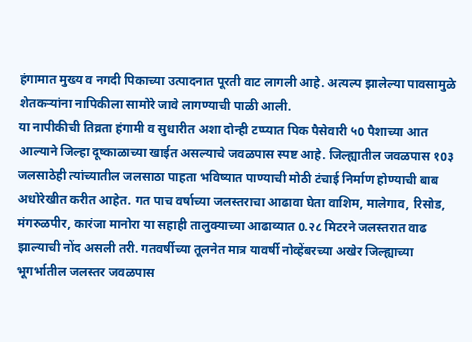हंगामात मुख्य व नगदी पिकाच्या उत्पादनात पूरती वाट लागली आहे. अत्यल्प झालेल्या पावसामुळे शेतकर्‍यांना नापिकीला सामोरे जावे लागण्याची पाळी आली.
या नापीकीची तिव्रता हंगामी व सुधारीत अशा दोन्ही टप्प्यात पिक पैसेवारी ५0 पैशाच्या आत आल्याने जिल्हा दूष्काळाच्या खाईत असल्याचे जवळपास स्पष्ट आहे. जिल्ह्यातील जवळपास १0३ जलसाठेही त्यांच्यातील जलसाठा पाहता भविष्यात पाण्याची मोठी टंचाई निर्माण होण्याची बाब अधोरेखीत करीत आहेत. गत पाच वर्षाच्या जलस्तराचा आढावा घेता वाशिम, मालेगाव, रिसोड, मंगरुळपीर, कारंजा मानोरा या सहाही तालुक्याच्या आढाव्यात 0.२८ मिटरने जलस्तरात वाढ झाल्याची नोंद असली तरी. गतवर्षीच्या तूलनेत मात्र यावर्षी नोव्हेंबरच्या अखेर जिल्ह्याच्या भूगर्भातील जलस्तर जवळपास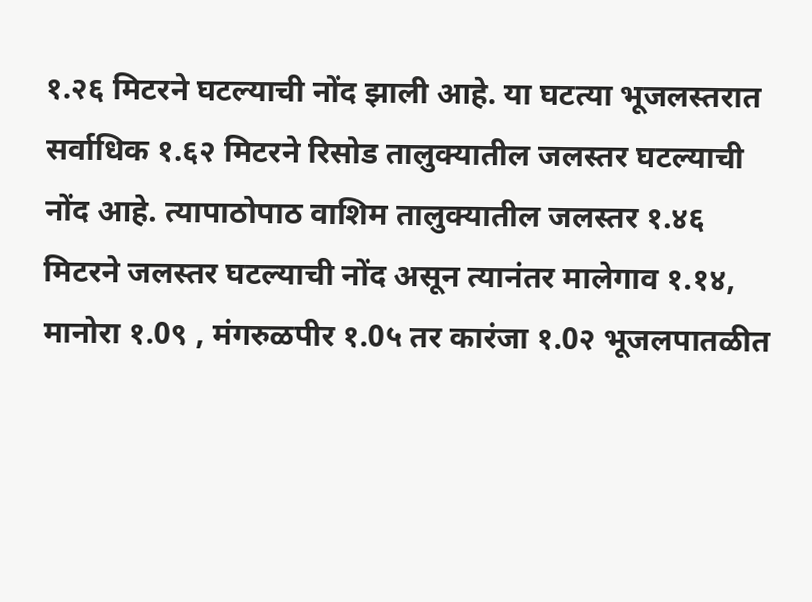१.२६ मिटरने घटल्याची नोंद झाली आहे. या घटत्या भूजलस्तरात सर्वाधिक १.६२ मिटरने रिसोड तालुक्यातील जलस्तर घटल्याची नोंद आहे. त्यापाठोपाठ वाशिम तालुक्यातील जलस्तर १.४६ मिटरने जलस्तर घटल्याची नोंद असून त्यानंतर मालेगाव १.१४, मानोरा १.0९ , मंगरुळपीर १.0५ तर कारंजा १.0२ भूजलपातळीत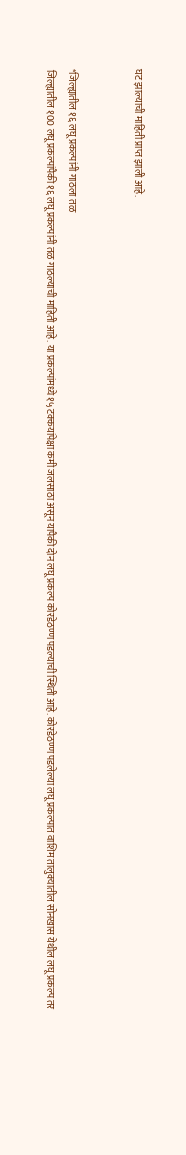घट झाल्याची माहिती प्राप्त झाली आहे.


*जिल्ह्यातील १६ लघू प्रकल्पांनी गाठला तळ
जिल्ह्यातील १00 लघू प्रकल्पांपैकी १६ लघू प्रकल्पांनी तळ गाठल्याची माहिती आहे. या प्रकल्पांमध्ये १५ टक्कयांपेक्षा कमी जलसाठा असून यापैकी दोन लघू प्रकल्प कोरडेठण्ण पडल्याची स्थिती आहे. कोरडेठण्ण पडलेल्या लघू प्रकल्पात वाशिम तालुक्यातील सोनखास येथील लघू प्रकल्प तर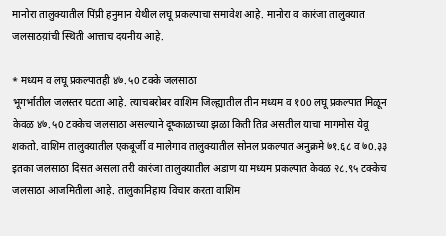मानोरा तालुक्यातील पिंप्री हनुमान येथील लघू प्रकल्पाचा समावेश आहे. मानोरा व कारंजा तालुक्यात जलसाठय़ांची स्थिती आत्ताच दयनीय आहे.

* मध्यम व लघू प्रकल्पातही ४७.५0 टक्के जलसाठा
भूगर्भातील जलस्तर घटता आहे. त्याचबरोबर वाशिम जिल्ह्यातील तीन मध्यम व १00 लघू प्रकल्पात मिळून केवळ ४७.५0 टक्केच जलसाठा असल्याने दूष्काळाच्या झळा किती तिव्र असतील याचा मागमोस येवू शकतो. वाशिम तालुक्यातील एकबूर्जी व मालेगाव तालुक्यातील सोनल प्रकल्पात अनुक्रमे ७१.६८ व ७0.३३ इतका जलसाठा दिसत असला तरी कारंजा तालुक्यातील अडाण या मध्यम प्रकल्पात केवळ २८.९५ टक्केच जलसाठा आजमितीला आहे. तालुकानिहाय विचार करता वाशिम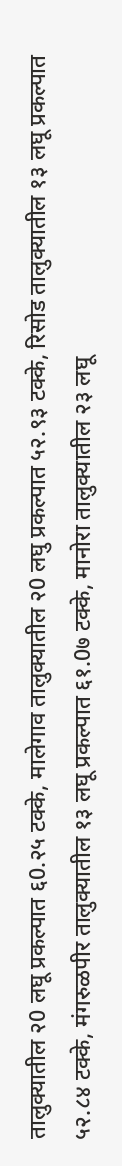तालुक्यातील २0 लघू प्रकल्पात ६0.२५ टक्के, मालेगाव तालुक्यातील २0 लघु प्रकल्पात ५२.९३ टक्के, रिसोड तालुक्यातील १३ लघू प्रकल्पात ५२.८४ टक्के, मंगरुळपीर तालुक्यातील १३ लघू प्रकल्पात ६१.0७ टक्के, मानोरा तालुक्यातील २३ लघू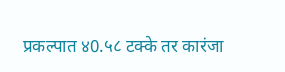प्रकल्पात ४0.५८ टक्के तर कारंजा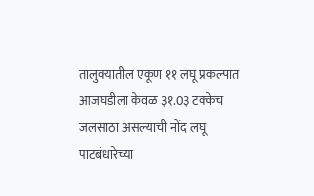तालुक्यातील एकूण ११ लघू प्रकल्पात आजघडीला केवळ ३१.0३ टक्केच जलसाठा असल्याची नोंद लघू पाटबंधारेच्या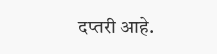दप्तरी आहे.